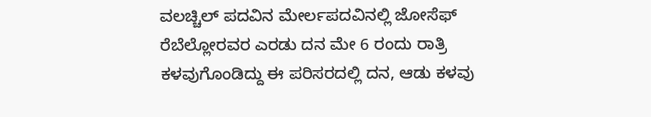ವಲಚ್ಚಿಲ್ ಪದವಿನ ಮೇರ್ಲಪದವಿನಲ್ಲಿ ಜೋಸೆಫ್ ರೆಬೆಲ್ಲೋರವರ ಎರಡು ದನ ಮೇ 6 ರಂದು ರಾತ್ರಿ ಕಳವುಗೊಂಡಿದ್ದು ಈ ಪರಿಸರದಲ್ಲಿ ದನ, ಆಡು ಕಳವು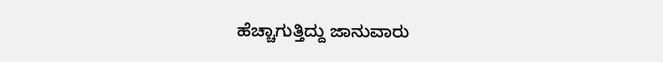ಹೆಚ್ಚಾಗುತ್ತಿದ್ದು ಜಾನುವಾರು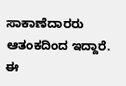ಸಾಕಾಣೆದಾರರು ಆತಂಕದಿಂದ ಇದ್ದಾರೆ. ಈ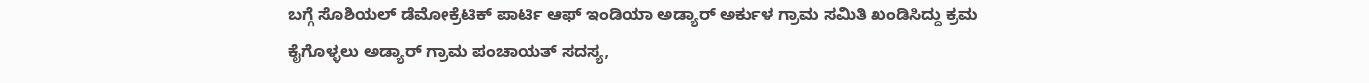ಬಗ್ಗೆ ಸೊಶಿಯಲ್ ಡೆಮೋಕ್ರೆಟಿಕ್ ಪಾರ್ಟಿ ಆಫ್ ಇಂಡಿಯಾ ಅಡ್ಯಾರ್ ಅರ್ಕುಳ ಗ್ರಾಮ ಸಮಿತಿ ಖಂಡಿಸಿದ್ದು ಕ್ರಮ ಕೈಗೊಳ್ಳಲು ಅಡ್ಯಾರ್ ಗ್ರಾಮ ಪಂಚಾಯತ್ ಸದಸ್ಯ,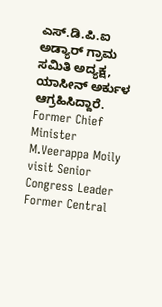ಎಸ್.ಡಿ.ಪಿ.ಐ ಅಡ್ಯಾರ್ ಗ್ರಾಮ ಸಮಿತಿ ಅದ್ಯಕ್ಷ, ಯಾಸೀನ್ ಅರ್ಕುಳ ಆಗ್ರಹಿಸಿದ್ದಾರೆ.
Former Chief Minister M.Veerappa Moily visit Senior Congress Leader Former Central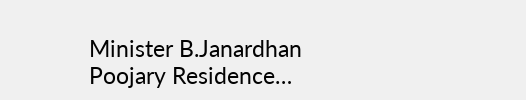Minister B.Janardhan Poojary Residence…